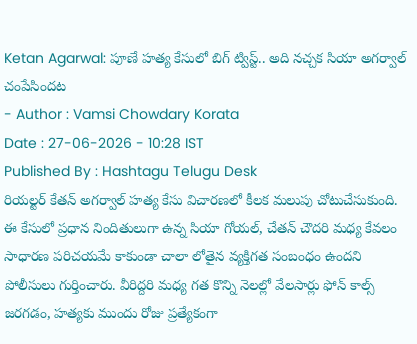Ketan Agarwal: పూణే హత్య కేసులో బిగ్ ట్విస్ట్.. అది నచ్చక సియా అగర్వాల్ చంపేసిందట
- Author : Vamsi Chowdary Korata
Date : 27-06-2026 - 10:28 IST
Published By : Hashtagu Telugu Desk
రియల్టర్ కేతన్ అగర్వాల్ హత్య కేసు విచారణలో కీలక మలుపు చోటుచేసుకుంది. ఈ కేసులో ప్రధాన నిందితులుగా ఉన్న సియా గోయల్, చేతన్ చౌదరి మధ్య కేవలం సాధారణ పరిచయమే కాకుండా చాలా లోతైన వ్యక్తిగత సంబంధం ఉందని పోలీసులు గుర్తించారు. వీరిద్దరి మధ్య గత కొన్ని నెలల్లో వేలసార్లు ఫోన్ కాల్స్ జరగడం, హత్యకు ముందు రోజు ప్రత్యేకంగా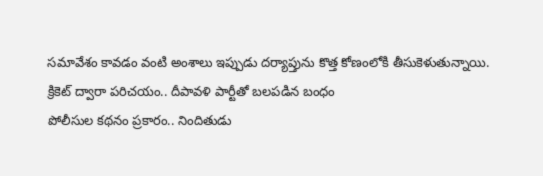సమావేశం కావడం వంటి అంశాలు ఇప్పుడు దర్యాప్తును కొత్త కోణంలోకి తీసుకెళుతున్నాయి.
క్రికెట్ ద్వారా పరిచయం.. దీపావళి పార్టీతో బలపడిన బంధం
పోలీసుల కథనం ప్రకారం.. నిందితుడు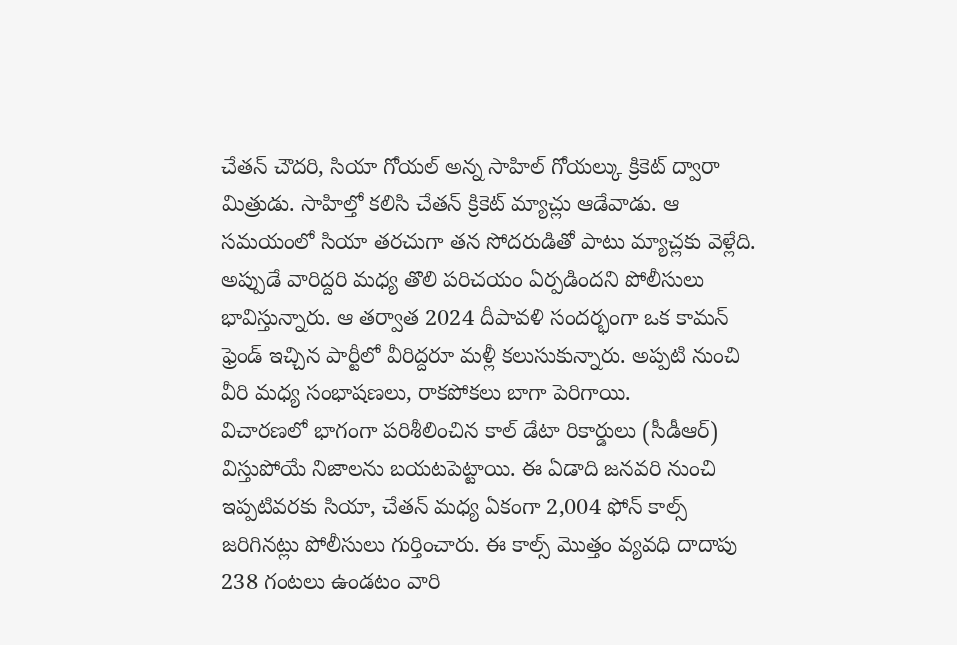చేతన్ చౌదరి, సియా గోయల్ అన్న సాహిల్ గోయల్కు క్రికెట్ ద్వారా మిత్రుడు. సాహిల్తో కలిసి చేతన్ క్రికెట్ మ్యాచ్లు ఆడేవాడు. ఆ సమయంలో సియా తరచుగా తన సోదరుడితో పాటు మ్యాచ్లకు వెళ్లేది. అప్పుడే వారిద్దరి మధ్య తొలి పరిచయం ఏర్పడిందని పోలీసులు భావిస్తున్నారు. ఆ తర్వాత 2024 దీపావళి సందర్భంగా ఒక కామన్ ఫ్రెండ్ ఇచ్చిన పార్టీలో వీరిద్దరూ మళ్లీ కలుసుకున్నారు. అప్పటి నుంచి వీరి మధ్య సంభాషణలు, రాకపోకలు బాగా పెరిగాయి.
విచారణలో భాగంగా పరిశీలించిన కాల్ డేటా రికార్డులు (సీడీఆర్) విస్తుపోయే నిజాలను బయటపెట్టాయి. ఈ ఏడాది జనవరి నుంచి ఇప్పటివరకు సియా, చేతన్ మధ్య ఏకంగా 2,004 ఫోన్ కాల్స్ జరిగినట్లు పోలీసులు గుర్తించారు. ఈ కాల్స్ మొత్తం వ్యవధి దాదాపు 238 గంటలు ఉండటం వారి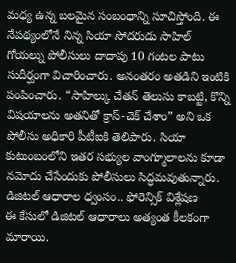మధ్య ఉన్న బలమైన సంబంధాన్ని సూచిస్తోంది. ఈ నేపథ్యంలోనే నిన్న సియా సోదరుడు సాహిల్ గోయల్ను పోలీసులు దాదాపు 10 గంటల పాటు సుదీర్ఘంగా విచారించారు. అనంతరం అతడిని ఇంటికి పంపించారు. “సాహిల్కు చేతన్ తెలుసు కాబట్టి, కొన్ని విషయాలను అతనితో క్రాస్-చెక్ చేశాం” అని ఒక పోలీసు అధికారి పీటీఐకి తెలిపారు. సియా కుటుంబంలోని ఇతర సభ్యుల వాంగ్మూలాలను కూడా నమోదు చేసేందుకు పోలీసులు సిద్ధమవుతున్నారు.
డిజిటల్ ఆధారాల ధ్వంసం.. ఫోరెన్సిక్ విశ్లేషణ
ఈ కేసులో డిజిటల్ ఆధారాలు అత్యంత కీలకంగా మారాయి.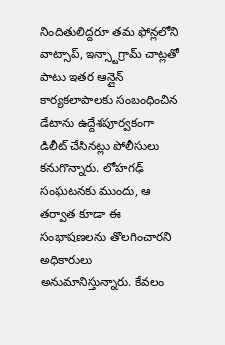నిందితులిద్దరూ తమ ఫోన్లలోని వాట్సాప్, ఇన్స్టాగ్రామ్ చాట్లతో పాటు ఇతర ఆన్లైన్ కార్యకలాపాలకు సంబంధించిన డేటాను ఉద్దేశపూర్వకంగా డిలీట్ చేసినట్లు పోలీసులు కనుగొన్నారు. లోహగఢ్ సంఘటనకు ముందు, ఆ తర్వాత కూడా ఈ సంభాషణలను తొలగించారని అధికారులు అనుమానిస్తున్నారు. కేవలం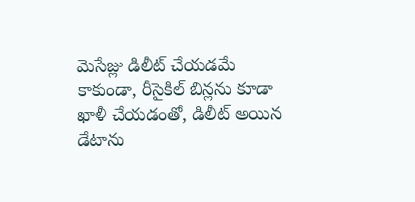మెసేజ్లు డిలీట్ చేయడమే కాకుండా, రీసైకిల్ బిన్లను కూడా ఖాళీ చేయడంతో, డిలీట్ అయిన డేటాను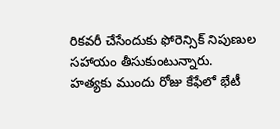రికవరీ చేసేందుకు ఫోరెన్సిక్ నిపుణుల సహాయం తీసుకుంటున్నారు.
హత్యకు ముందు రోజు కేఫేలో భేటీ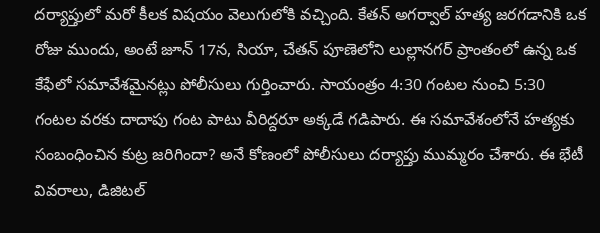దర్యాప్తులో మరో కీలక విషయం వెలుగులోకి వచ్చింది. కేతన్ అగర్వాల్ హత్య జరగడానికి ఒక రోజు ముందు, అంటే జూన్ 17న, సియా, చేతన్ పూణెలోని లుల్లానగర్ ప్రాంతంలో ఉన్న ఒక కేఫేలో సమావేశమైనట్లు పోలీసులు గుర్తించారు. సాయంత్రం 4:30 గంటల నుంచి 5:30 గంటల వరకు దాదాపు గంట పాటు వీరిద్దరూ అక్కడే గడిపారు. ఈ సమావేశంలోనే హత్యకు సంబంధించిన కుట్ర జరిగిందా? అనే కోణంలో పోలీసులు దర్యాప్తు ముమ్మరం చేశారు. ఈ భేటీ వివరాలు, డిజిటల్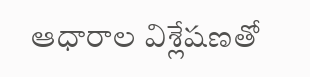ఆధారాల విశ్లేషణతో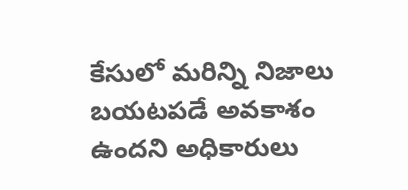కేసులో మరిన్ని నిజాలు బయటపడే అవకాశం ఉందని అధికారులు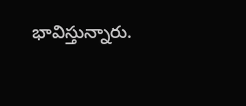భావిస్తున్నారు.